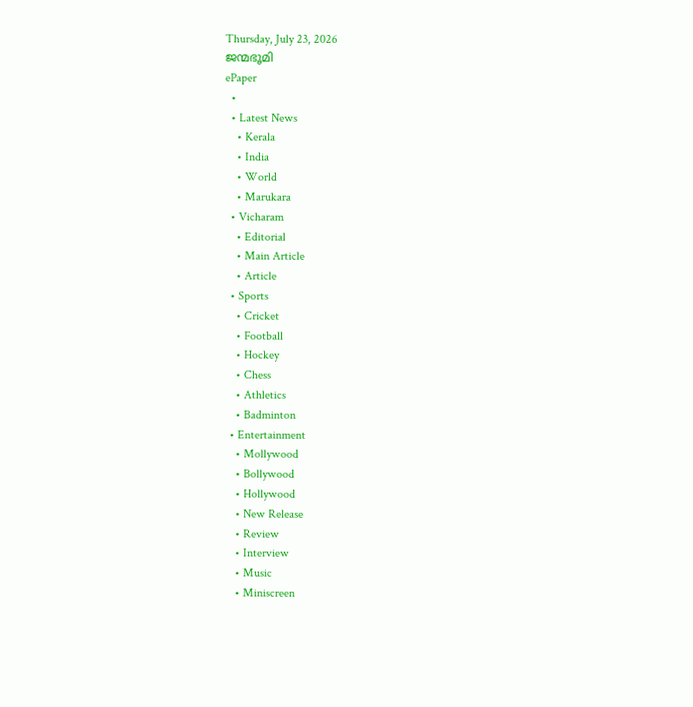Thursday, July 23, 2026
ജന്മഭൂമി
ePaper
  •
  • Latest News
    • Kerala
    • India
    • World
    • Marukara
  • Vicharam
    • Editorial
    • Main Article
    • Article
  • Sports
    • Cricket
    • Football
    • Hockey
    • Chess
    • Athletics
    • Badminton
  • Entertainment
    • Mollywood
    • Bollywood
    • Hollywood
    • New Release
    • Review
    • Interview
    • Music
    • Miniscreen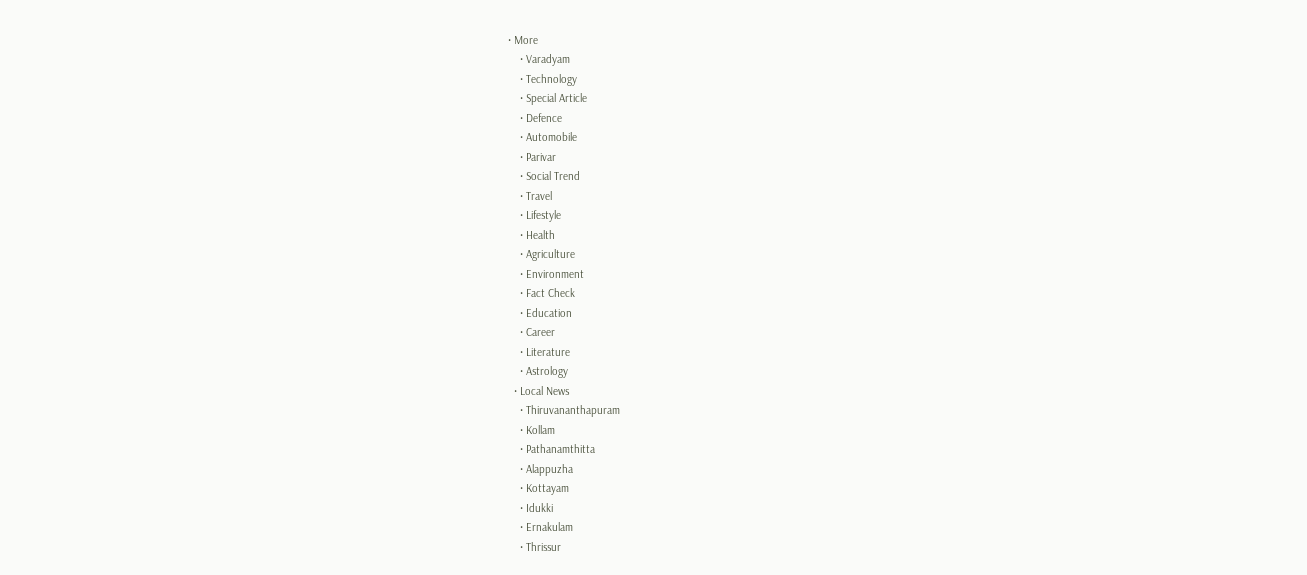• More
    • Varadyam
    • Technology
    • Special Article
    • Defence
    • Automobile
    • Parivar
    • Social Trend
    • Travel
    • Lifestyle
    • Health
    • Agriculture
    • Environment
    • Fact Check
    • Education
    • Career
    • Literature
    • Astrology
  • Local News
    • Thiruvananthapuram
    • Kollam
    • Pathanamthitta
    • Alappuzha
    • Kottayam
    • Idukki
    • Ernakulam
    • Thrissur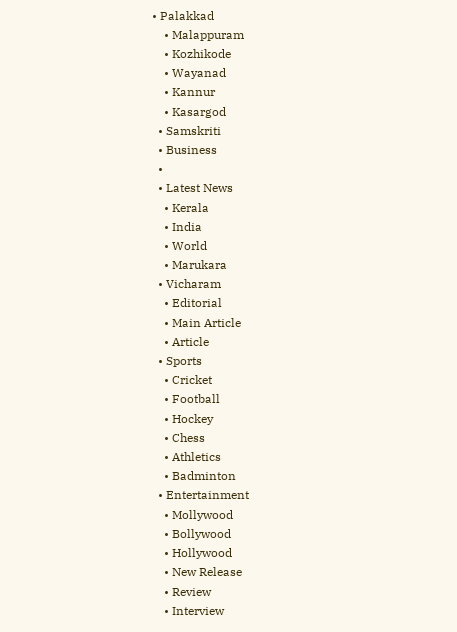• Palakkad
    • Malappuram
    • Kozhikode
    • Wayanad
    • Kannur
    • Kasargod
  • Samskriti
  • Business
  •
  • Latest News
    • Kerala
    • India
    • World
    • Marukara
  • Vicharam
    • Editorial
    • Main Article
    • Article
  • Sports
    • Cricket
    • Football
    • Hockey
    • Chess
    • Athletics
    • Badminton
  • Entertainment
    • Mollywood
    • Bollywood
    • Hollywood
    • New Release
    • Review
    • Interview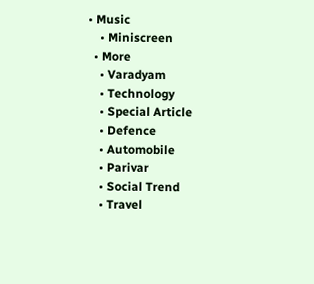• Music
    • Miniscreen
  • More
    • Varadyam
    • Technology
    • Special Article
    • Defence
    • Automobile
    • Parivar
    • Social Trend
    • Travel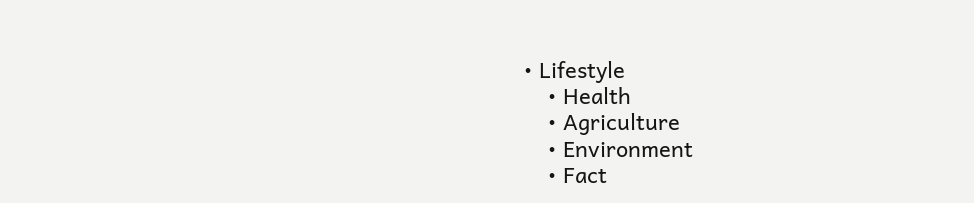• Lifestyle
    • Health
    • Agriculture
    • Environment
    • Fact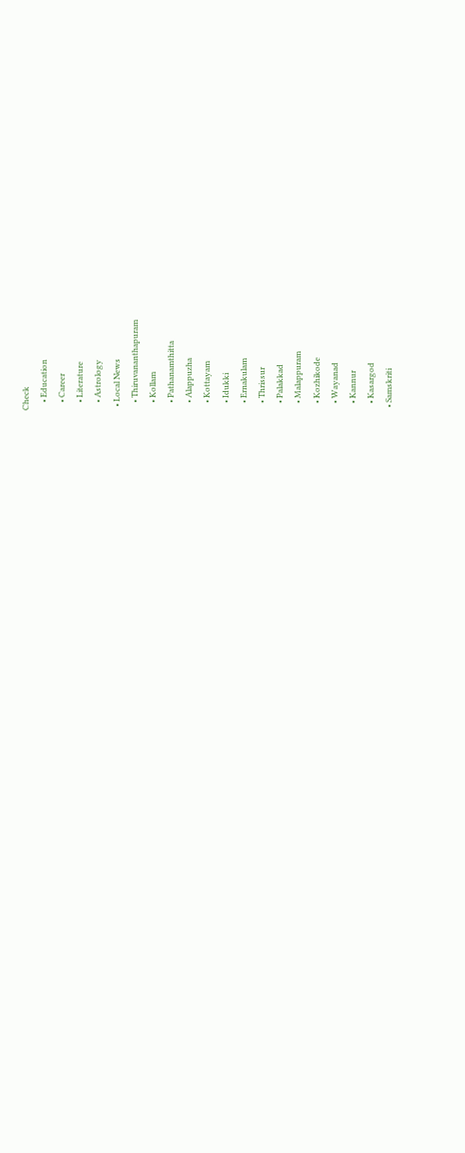Check
    • Education
    • Career
    • Literature
    • Astrology
  • Local News
    • Thiruvananthapuram
    • Kollam
    • Pathanamthitta
    • Alappuzha
    • Kottayam
    • Idukki
    • Ernakulam
    • Thrissur
    • Palakkad
    • Malappuram
    • Kozhikode
    • Wayanad
    • Kannur
    • Kasargod
  • Samskriti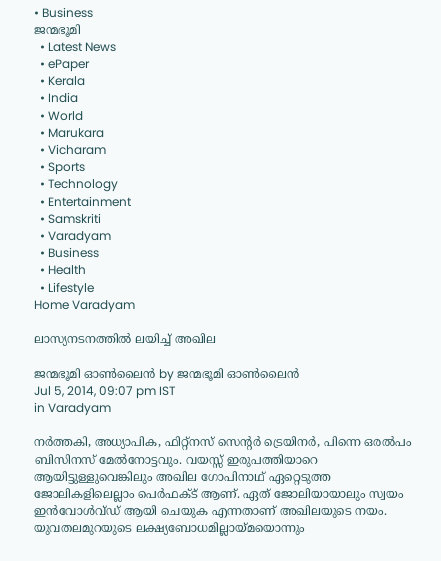• Business
ജന്മഭൂമി
  • Latest News
  • ePaper
  • Kerala
  • India
  • World
  • Marukara
  • Vicharam
  • Sports
  • Technology
  • Entertainment
  • Samskriti
  • Varadyam
  • Business
  • Health
  • Lifestyle
Home Varadyam

ലാസ്യനടനത്തില്‍ ലയിച്ച് അഖില

ജന്മഭൂമി ഓണ്‍ലൈന്‍ by ജന്മഭൂമി ഓണ്‍ലൈന്‍
Jul 5, 2014, 09:07 pm IST
in Varadyam

നര്‍ത്തകി, അധ്യാപിക, ഫിറ്റ്‌നസ് സെന്റര്‍ ട്രെയിനര്‍, പിന്നെ ഒരല്‍പം ബിസിനസ് മേല്‍നോട്ടവും. വയസ്സ് ഇരുപത്തിയാറെ ആയിട്ടുള്ളുവെങ്കിലും അഖില ഗോപിനാഥ് ഏറ്റെടുത്ത ജോലികളിലെല്ലാം പെര്‍ഫക്ട് ആണ്. ഏത് ജോലിയായാലും സ്വയം ഇന്‍വോള്‍വ്ഡ് ആയി ചെയുക എന്നതാണ് അഖിലയുടെ നയം. യുവതലമുറയുടെ ലക്ഷ്യബോധമില്ലായ്‌മയൊന്നും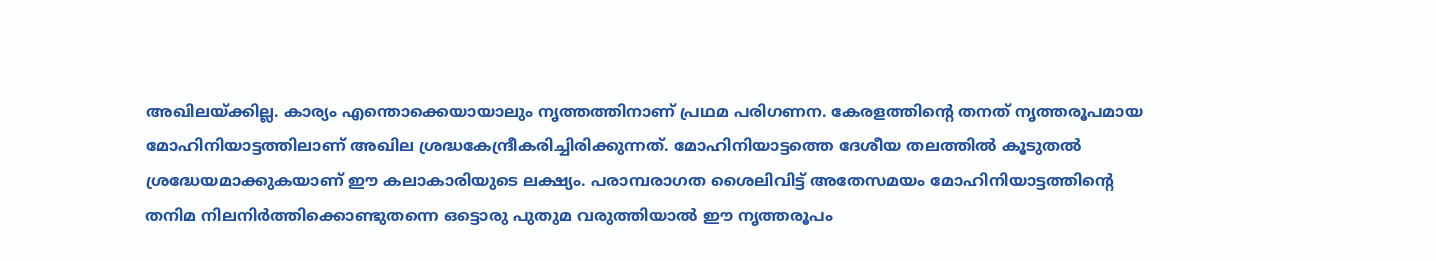അഖിലയ്‌ക്കില്ല. കാര്യം എന്തൊക്കെയായാലും നൃത്തത്തിനാണ് പ്രഥമ പരിഗണന. കേരളത്തിന്റെ തനത് നൃത്തരൂപമായ മോഹിനിയാട്ടത്തിലാണ് അഖില ശ്രദ്ധകേന്ദ്രീകരിച്ചിരിക്കുന്നത്. മോഹിനിയാട്ടത്തെ ദേശീയ തലത്തില്‍ കൂടുതല്‍ ശ്രദ്ധേയമാക്കുകയാണ് ഈ കലാകാരിയുടെ ലക്ഷ്യം. പരാമ്പരാഗത ശൈലിവിട്ട് അതേസമയം മോഹിനിയാട്ടത്തിന്റെ തനിമ നിലനിര്‍ത്തിക്കൊണ്ടുതന്നെ ഒട്ടൊരു പുതുമ വരുത്തിയാല്‍ ഈ നൃത്തരൂപം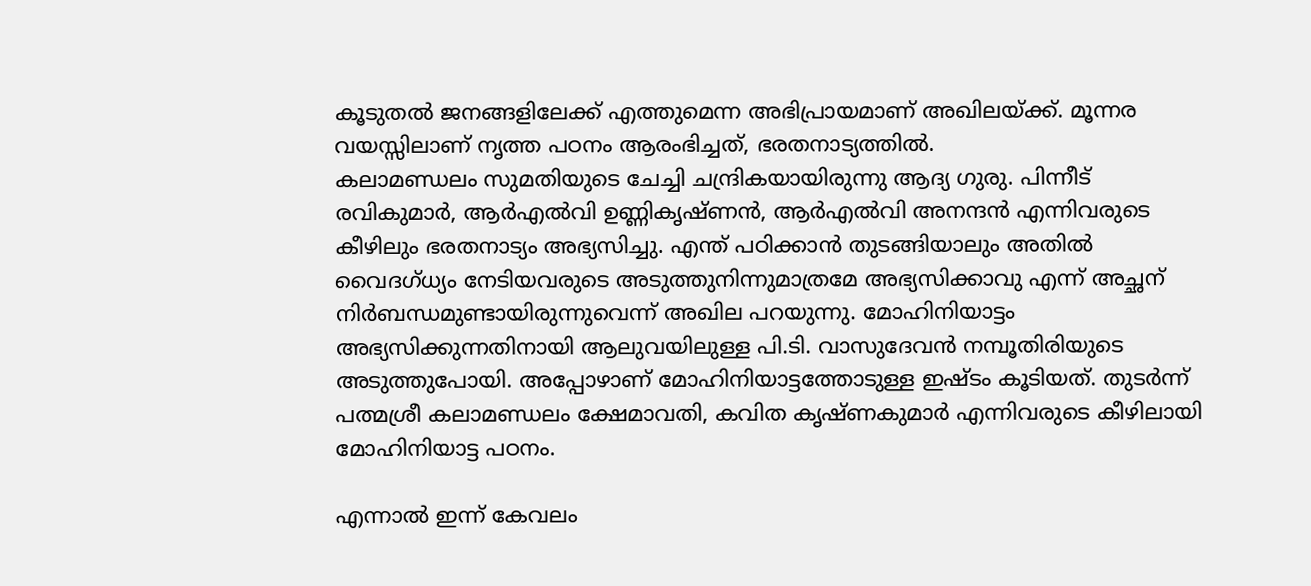കൂടുതല്‍ ജനങ്ങളിലേക്ക് എത്തുമെന്ന അഭിപ്രായമാണ് അഖിലയ്‌ക്ക്. മൂന്നര വയസ്സിലാണ് നൃത്ത പഠനം ആരംഭിച്ചത്, ഭരതനാട്യത്തില്‍.
കലാമണ്ഡലം സുമതിയുടെ ചേച്ചി ചന്ദ്രികയായിരുന്നു ആദ്യ ഗുരു. പിന്നീട് രവികുമാര്‍, ആര്‍എല്‍വി ഉണ്ണികൃഷ്ണന്‍, ആര്‍എല്‍വി അനന്ദന്‍ എന്നിവരുടെ കീഴിലും ഭരതനാട്യം അഭ്യസിച്ചു. എന്ത് പഠിക്കാന്‍ തുടങ്ങിയാലും അതില്‍ വൈദഗ്ധ്യം നേടിയവരുടെ അടുത്തുനിന്നുമാത്രമേ അഭ്യസിക്കാവു എന്ന് അച്ഛന് നിര്‍ബന്ധമുണ്ടായിരുന്നുവെന്ന് അഖില പറയുന്നു. മോഹിനിയാട്ടം അഭ്യസിക്കുന്നതിനായി ആലുവയിലുള്ള പി.ടി. വാസുദേവന്‍ നമ്പൂതിരിയുടെ അടുത്തുപോയി. അപ്പോഴാണ് മോഹിനിയാട്ടത്തോടുള്ള ഇഷ്ടം കൂടിയത്. തുടര്‍ന്ന് പത്മശ്രീ കലാമണ്ഡലം ക്ഷേമാവതി, കവിത കൃഷ്ണകുമാര്‍ എന്നിവരുടെ കീഴിലായി മോഹിനിയാട്ട പഠനം.

എന്നാല്‍ ഇന്ന് കേവലം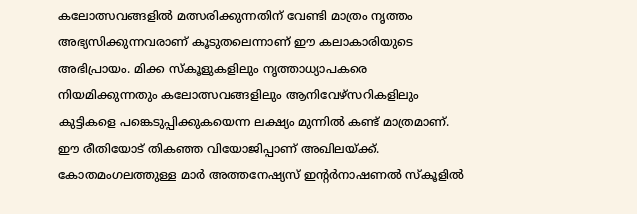കലോത്സവങ്ങളില്‍ മത്സരിക്കുന്നതിന് വേണ്ടി മാത്രം നൃത്തം അഭ്യസിക്കുന്നവരാണ് കൂടുതലെന്നാണ് ഈ കലാകാരിയുടെ അഭിപ്രായം. മിക്ക സ്‌കൂളുകളിലും നൃത്താധ്യാപകരെ നിയമിക്കുന്നതും കലോത്സവങ്ങളിലും ആനിവേഴ്‌സറികളിലും കുട്ടികളെ പങ്കെടുപ്പിക്കുകയെന്ന ലക്ഷ്യം മുന്നില്‍ കണ്ട് മാത്രമാണ്. ഈ രീതിയോട് തികഞ്ഞ വിയോജിപ്പാണ് അഖിലയ്‌ക്ക്. കോതമംഗലത്തുള്ള മാര്‍ അത്തനേഷ്യസ് ഇന്റര്‍നാഷണല്‍ സ്‌കൂളില്‍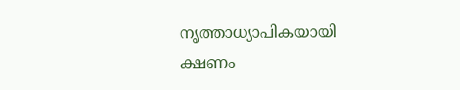നൃത്താധ്യാപികയായി ക്ഷണം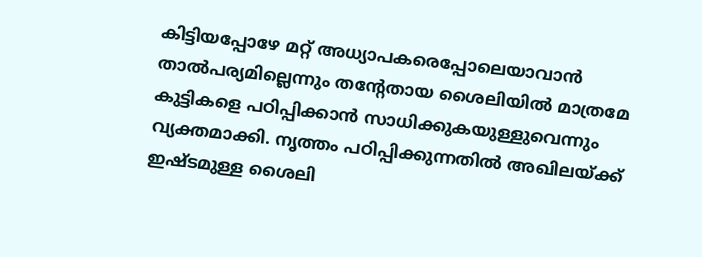കിട്ടിയപ്പോഴേ മറ്റ് അധ്യാപകരെപ്പോലെയാവാന്‍ താല്‍പര്യമില്ലെന്നും തന്റേതായ ശൈലിയില്‍ മാത്രമേ കുട്ടികളെ പഠിപ്പിക്കാന്‍ സാധിക്കുകയുള്ളുവെന്നും വ്യക്തമാക്കി. നൃത്തം പഠിപ്പിക്കുന്നതില്‍ അഖിലയ്‌ക്ക് ഇഷ്ടമുള്ള ശൈലി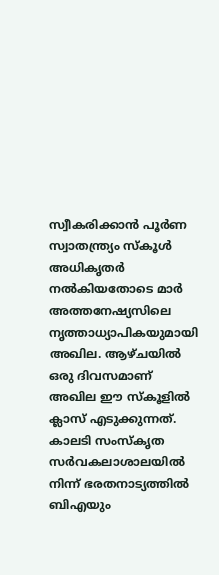സ്വീകരിക്കാന്‍ പൂര്‍ണ സ്വാതന്ത്ര്യം സ്‌കൂള്‍ അധികൃതര്‍ നല്‍കിയതോടെ മാര്‍ അത്തനേഷ്യസിലെ നൃത്താധ്യാപികയുമായി അഖില. ആഴ്ചയില്‍ ഒരു ദിവസമാണ് അഖില ഈ സ്‌കൂളില്‍ ക്ലാസ് എടുക്കുന്നത്. കാലടി സംസ്‌കൃത സര്‍വകലാശാലയില്‍ നിന്ന് ഭരതനാട്യത്തില്‍ ബിഎയും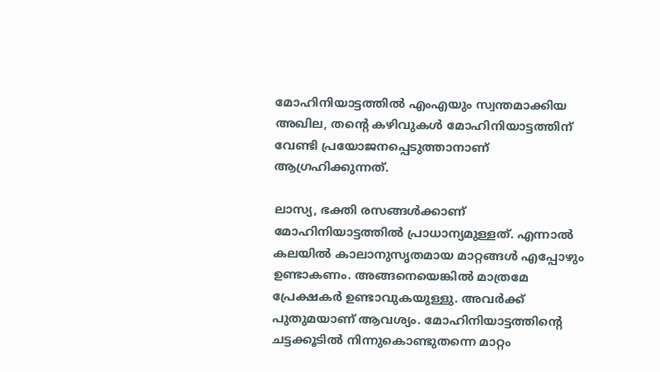മോഹിനിയാട്ടത്തില്‍ എംഎയും സ്വന്തമാക്കിയ അഖില, തന്റെ കഴിവുകള്‍ മോഹിനിയാട്ടത്തിന് വേണ്ടി പ്രയോജനപ്പെടുത്താനാണ് ആഗ്രഹിക്കുന്നത്.

ലാസ്യ, ഭക്തി രസങ്ങള്‍ക്കാണ് മോഹിനിയാട്ടത്തില്‍ പ്രാധാന്യമുള്ളത്. എന്നാല്‍ കലയില്‍ കാലാനുസൃതമായ മാറ്റങ്ങള്‍ എപ്പോഴും ഉണ്ടാകണം. അങ്ങനെയെങ്കില്‍ മാത്രമേ പ്രേക്ഷകര്‍ ഉണ്ടാവുകയുള്ളു. അവര്‍ക്ക് പുതുമയാണ് ആവശ്യം. മോഹിനിയാട്ടത്തിന്റെ ചട്ടക്കൂടില്‍ നിന്നുകൊണ്ടുതന്നെ മാറ്റം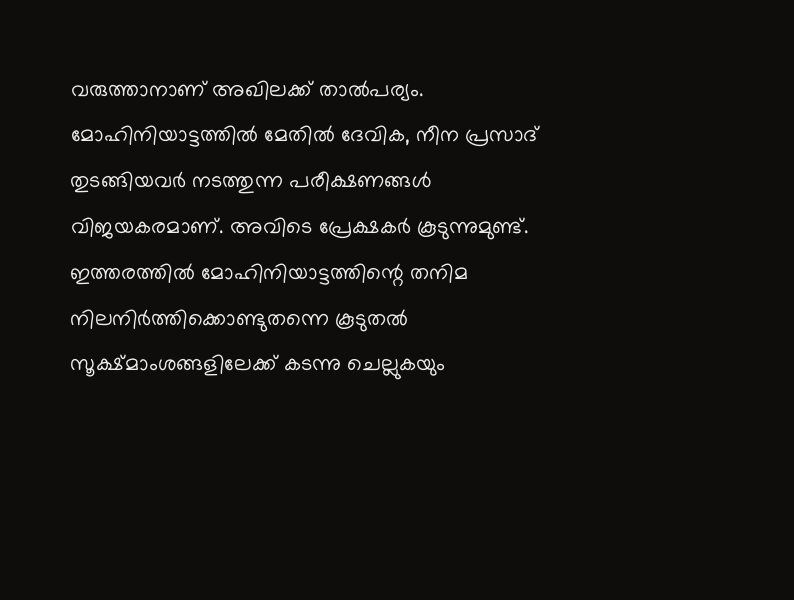വരുത്താനാണ് അഖിലക്ക് താല്‍പര്യം. മോഹിനിയാട്ടത്തില്‍ മേതില്‍ ദേവിക, നീന പ്രസാദ് തുടങ്ങിയവര്‍ നടത്തുന്ന പരീക്ഷണങ്ങള്‍ വിജയകരമാണ്. അവിടെ പ്രേക്ഷകര്‍ കൂടുന്നുമുണ്ട്. ഇത്തരത്തില്‍ മോഹിനിയാട്ടത്തിന്റെ തനിമ നിലനിര്‍ത്തിക്കൊണ്ടുതന്നെ കൂടുതല്‍ സൂക്ഷ്മാംശങ്ങളിലേക്ക് കടന്നു ചെല്ലുകയും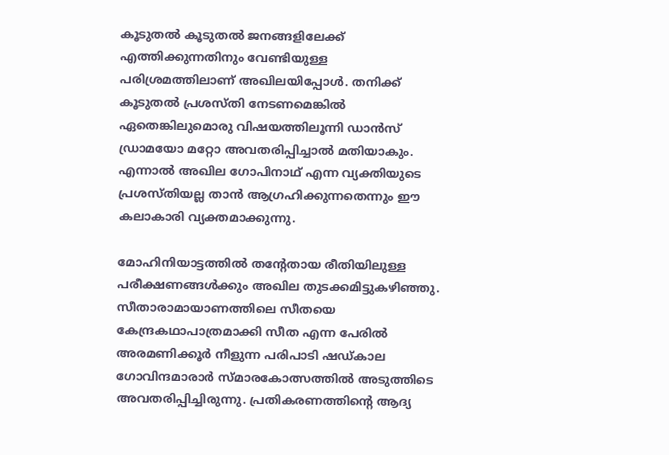കൂടുതല്‍ കൂടുതല്‍ ജനങ്ങളിലേക്ക് എത്തിക്കുന്നതിനും വേണ്ടിയുള്ള പരിശ്രമത്തിലാണ് അഖിലയിപ്പോള്‍. തനിക്ക് കൂടുതല്‍ പ്രശസ്തി നേടണമെങ്കില്‍ ഏതെങ്കിലുമൊരു വിഷയത്തിലൂന്നി ഡാന്‍സ് ഡ്രാമയോ മറ്റോ അവതരിപ്പിച്ചാല്‍ മതിയാകും. എന്നാല്‍ അഖില ഗോപിനാഥ് എന്ന വ്യക്തിയുടെ പ്രശസ്തിയല്ല താന്‍ ആഗ്രഹിക്കുന്നതെന്നും ഈ കലാകാരി വ്യക്തമാക്കുന്നു.

മോഹിനിയാട്ടത്തില്‍ തന്റേതായ രീതിയിലുള്ള പരീക്ഷണങ്ങള്‍ക്കും അഖില തുടക്കമിട്ടുകഴിഞ്ഞു. സീതാരാമായാണത്തിലെ സീതയെ കേന്ദ്രകഥാപാത്രമാക്കി സീത എന്ന പേരില്‍ അരമണിക്കൂര്‍ നീളുന്ന പരിപാടി ഷഡ്കാല ഗോവിന്ദമാരാര്‍ സ്മാരകോത്സത്തില്‍ അടുത്തിടെ അവതരിപ്പിച്ചിരുന്നു. പ്രതികരണത്തിന്റെ ആദ്യ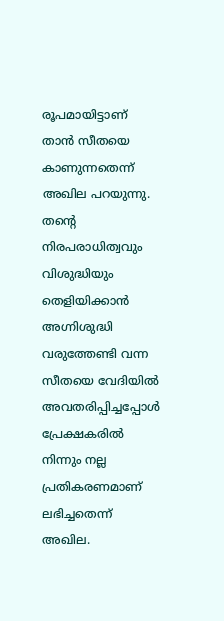രൂപമായിട്ടാണ് താന്‍ സീതയെ കാണുന്നതെന്ന് അഖില പറയുന്നു. തന്റെ നിരപരാധിത്വവും വിശുദ്ധിയും തെളിയിക്കാന്‍ അഗ്നിശുദ്ധി വരുത്തേണ്ടി വന്ന സീതയെ വേദിയില്‍ അവതരിപ്പിച്ചപ്പോള്‍ പ്രേക്ഷകരില്‍ നിന്നും നല്ല പ്രതികരണമാണ് ലഭിച്ചതെന്ന് അഖില.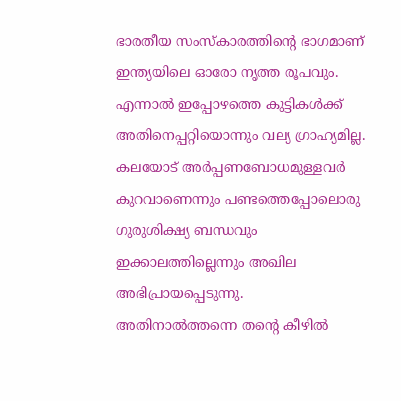ഭാരതീയ സംസ്‌കാരത്തിന്റെ ഭാഗമാണ് ഇന്ത്യയിലെ ഓരോ നൃത്ത രൂപവും. എന്നാല്‍ ഇപ്പോഴത്തെ കുട്ടികള്‍ക്ക് അതിനെപ്പറ്റിയൊന്നും വല്യ ഗ്രാഹ്യമില്ല. കലയോട് അര്‍പ്പണബോധമുള്ളവര്‍ കുറവാണെന്നും പണ്ടത്തെപ്പോലൊരു ഗുരുശിക്ഷ്യ ബന്ധവും ഇക്കാലത്തില്ലെന്നും അഖില അഭിപ്രായപ്പെടുന്നു. അതിനാല്‍ത്തന്നെ തന്റെ കീഴില്‍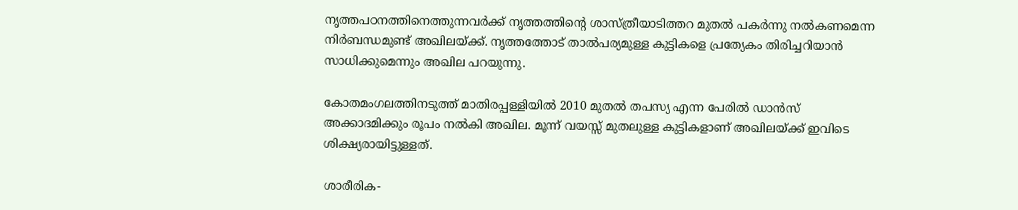നൃത്തപഠനത്തിനെത്തുന്നവര്‍ക്ക് നൃത്തത്തിന്റെ ശാസ്ത്രീയാടിത്തറ മുതല്‍ പകര്‍ന്നു നല്‍കണമെന്ന നിര്‍ബന്ധമുണ്ട് അഖിലയ്‌ക്ക്. നൃത്തത്തോട് താല്‍പര്യമുള്ള കുട്ടികളെ പ്രത്യേകം തിരിച്ചറിയാന്‍ സാധിക്കുമെന്നും അഖില പറയുന്നു.

കോതമംഗലത്തിനടുത്ത് മാതിരപ്പള്ളിയില്‍ 2010 മുതല്‍ തപസ്യ എന്ന പേരില്‍ ഡാന്‍സ് അക്കാദമിക്കും രൂപം നല്‍കി അഖില. മൂന്ന് വയസ്സ് മുതലുള്ള കുട്ടികളാണ് അഖിലയ്‌ക്ക് ഇവിടെ ശിക്ഷ്യരായിട്ടുള്ളത്.

ശാരീരിക-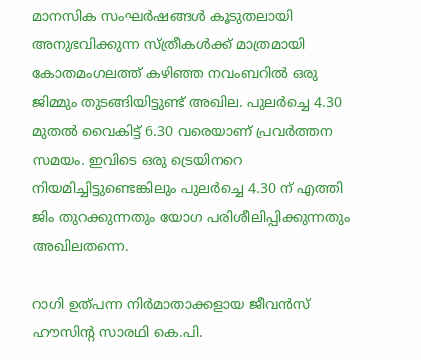മാനസിക സംഘര്‍ഷങ്ങള്‍ കൂടുതലായി അനുഭവിക്കുന്ന സ്ത്രീകള്‍ക്ക് മാത്രമായി കോതമംഗലത്ത് കഴിഞ്ഞ നവംബറില്‍ ഒരു ജിമ്മും തുടങ്ങിയിട്ടുണ്ട് അഖില. പുലര്‍ച്ചെ 4.30 മുതല്‍ വൈകിട്ട് 6.30 വരെയാണ് പ്രവര്‍ത്തന സമയം. ഇവിടെ ഒരു ട്രെയിനറെ നിയമിച്ചിട്ടുണ്ടെങ്കിലും പുലര്‍ച്ചെ 4.30 ന് എത്തി ജിം തുറക്കുന്നതും യോഗ പരിശീലിപ്പിക്കുന്നതും അഖിലതന്നെ.

റാഗി ഉത്പന്ന നിര്‍മാതാക്കളായ ജീവന്‍സ് ഹൗസിന്റ സാരഥി കെ.പി.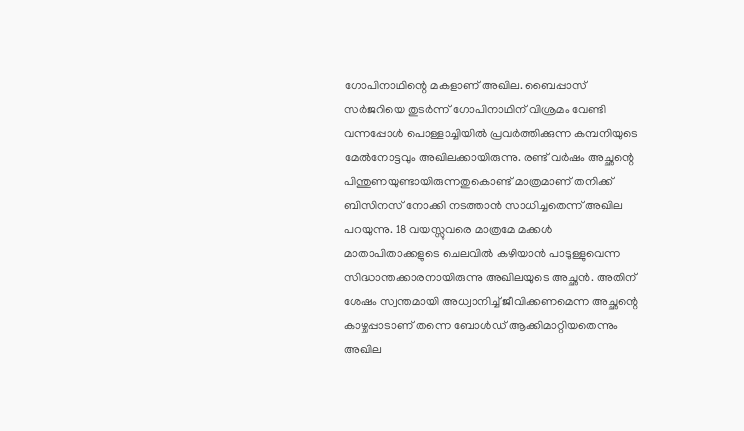ഗോപിനാഥിന്റെ മകളാണ് അഖില. ബൈപ്പാസ് സര്‍ജറിയെ തുടര്‍ന്ന് ഗോപിനാഥിന് വിശ്രമം വേണ്ടി വന്നപ്പോള്‍ പൊള്ളാച്ചിയില്‍ പ്രവര്‍ത്തിക്കുന്ന കമ്പനിയുടെ മേല്‍നോട്ടവും അഖിലക്കായിരുന്നു. രണ്ട് വര്‍ഷം അച്ഛന്റെ പിന്തുണയുണ്ടായിരുന്നതുകൊണ്ട് മാത്രമാണ് തനിക്ക് ബിസിനസ് നോക്കി നടത്താന്‍ സാധിച്ചതെന്ന് അഖില പറയുന്നു. 18 വയസ്സുവരെ മാത്രമേ മക്കള്‍ മാതാപിതാക്കളുടെ ചെലവില്‍ കഴിയാന്‍ പാടുള്ളുവെന്ന സിദ്ധാന്തക്കാരനായിരുന്നു അഖിലയുടെ അച്ഛന്‍. അതിന് ശേഷം സ്വന്തമായി അധ്വാനിച്ച് ജീവിക്കണമെന്ന അച്ഛന്റെ കാഴ്ചപ്പാടാണ് തന്നെ ബോള്‍ഡ് ആക്കിമാറ്റിയതെന്നും അഖില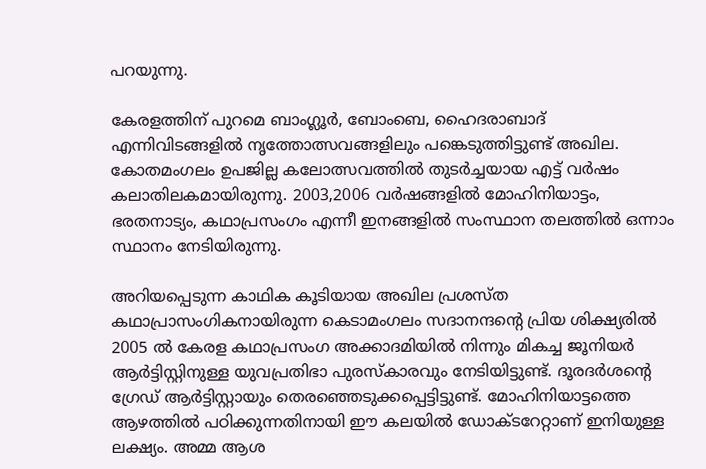പറയുന്നു.

കേരളത്തിന് പുറമെ ബാംഗ്ലൂര്‍, ബോംബെ, ഹൈദരാബാദ് എന്നിവിടങ്ങളില്‍ നൃത്തോത്സവങ്ങളിലും പങ്കെടുത്തിട്ടുണ്ട് അഖില. കോതമംഗലം ഉപജില്ല കലോത്സവത്തില്‍ തുടര്‍ച്ചയായ എട്ട് വര്‍ഷം കലാതിലകമായിരുന്നു. 2003,2006 വര്‍ഷങ്ങളില്‍ മോഹിനിയാട്ടം, ഭരതനാട്യം, കഥാപ്രസംഗം എന്നീ ഇനങ്ങളില്‍ സംസ്ഥാന തലത്തില്‍ ഒന്നാം സ്ഥാനം നേടിയിരുന്നു.

അറിയപ്പെടുന്ന കാഥിക കൂടിയായ അഖില പ്രശസ്ത കഥാപ്രാസംഗികനായിരുന്ന കെടാമംഗലം സദാനന്ദന്റെ പ്രിയ ശിക്ഷ്യരില്‍ 2005 ല്‍ കേരള കഥാപ്രസംഗ അക്കാദമിയില്‍ നിന്നും മികച്ച ജൂനിയര്‍ ആര്‍ട്ടിസ്റ്റിനുള്ള യുവപ്രതിഭാ പുരസ്‌കാരവും നേടിയിട്ടുണ്ട്. ദൂരദര്‍ശന്റെ ഗ്രേഡ് ആര്‍ട്ടിസ്റ്റായും തെരഞ്ഞെടുക്കപ്പെട്ടിട്ടുണ്ട്. മോഹിനിയാട്ടത്തെ ആഴത്തില്‍ പഠിക്കുന്നതിനായി ഈ കലയില്‍ ഡോക്ടറേറ്റാണ് ഇനിയുള്ള ലക്ഷ്യം. അമ്മ ആശ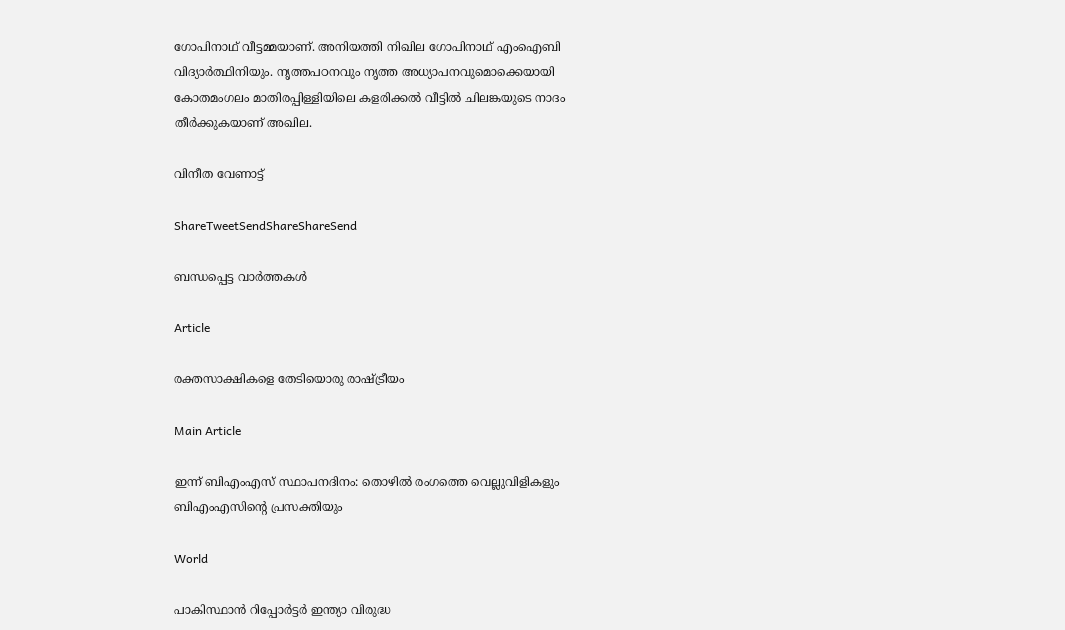ഗോപിനാഥ് വീട്ടമ്മയാണ്. അനിയത്തി നിഖില ഗോപിനാഥ് എംഐബി വിദ്യാര്‍ത്ഥിനിയും. നൃത്തപഠനവും നൃത്ത അധ്യാപനവുമൊക്കെയായി കോതമംഗലം മാതിരപ്പിള്ളിയിലെ കളരിക്കല്‍ വീട്ടില്‍ ചിലങ്കയുടെ നാദം തീര്‍ക്കുകയാണ് അഖില.

വിനീത വേണാട്ട്

ShareTweetSendShareShareSend

ബന്ധപ്പെട്ട വാര്‍ത്തകള്‍

Article

രക്തസാക്ഷികളെ തേടിയൊരു രാഷ്‌ട്രീയം

Main Article

ഇന്ന് ബിഎംഎസ് സ്ഥാപനദിനം: തൊഴില്‍ രംഗത്തെ വെല്ലുവിളികളും ബിഎംഎസിന്റെ പ്രസക്തിയും

World

പാകിസ്ഥാൻ റിപ്പോർട്ടർ ഇന്ത്യാ വിരുദ്ധ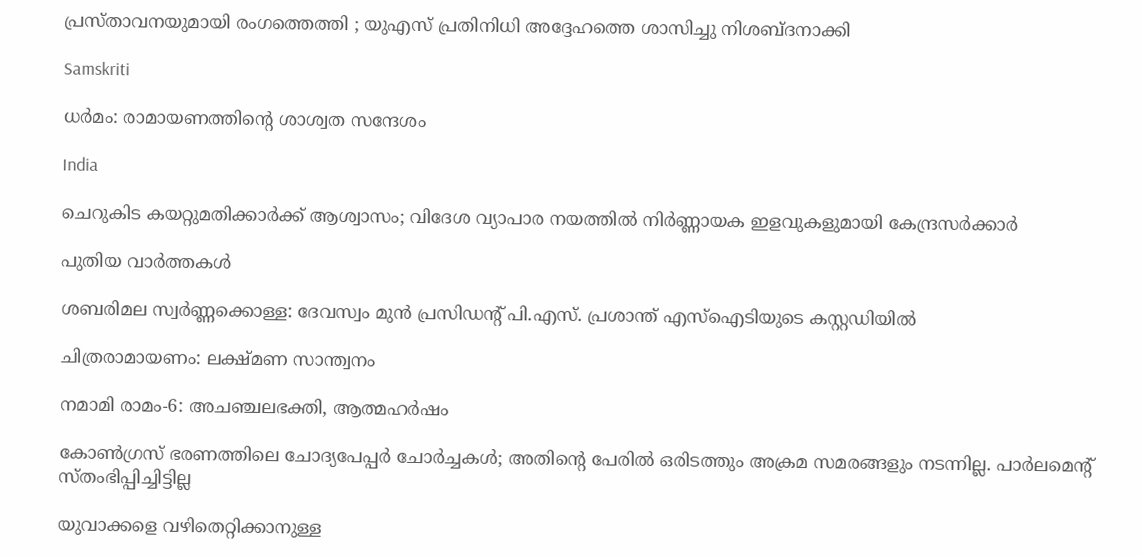പ്രസ്താവനയുമായി രംഗത്തെത്തി ; യുഎസ് പ്രതിനിധി അദ്ദേഹത്തെ ശാസിച്ചു നിശബ്ദനാക്കി

Samskriti

ധര്‍മം: രാമായണത്തിന്റെ ശാശ്വത സന്ദേശം

India

ചെറുകിട കയറ്റുമതിക്കാര്‍ക്ക് ആശ്വാസം; വിദേശ വ്യാപാര നയത്തില്‍ നിര്‍ണ്ണായക ഇളവുകളുമായി കേന്ദ്രസര്‍ക്കാര്‍

പുതിയ വാര്‍ത്തകള്‍

ശബരിമല സ്വർണ്ണക്കൊള്ള: ദേവസ്വം മുൻ പ്രസിഡന്റ് പി.എസ്. പ്രശാന്ത് എസ്‌ഐടിയുടെ കസ്റ്റഡിയിൽ

ചിത്രരാമായണം: ലക്ഷ്മണ സാന്ത്വനം

നമാമി രാമം-6: അചഞ്ചലഭക്തി, ആത്മഹര്‍ഷം

കോണ്‍ഗ്രസ് ഭരണത്തിലെ ചോദ്യപേപ്പര്‍ ചോര്‍ച്ചകള്‍; അതിന്റെ പേരില്‍ ഒരിടത്തും അക്രമ സമരങ്ങളും നടന്നില്ല. പാര്‍ലമെന്റ് സ്തംഭിപ്പിച്ചിട്ടില്ല

യുവാക്കളെ വഴിതെറ്റിക്കാനുള്ള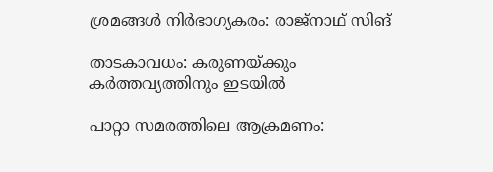ശ്രമങ്ങള്‍ നിര്‍ഭാഗ്യകരം: രാജ്നാഥ് സിങ്

താടകാവധം: കരുണയ്‌ക്കും കര്‍ത്തവ്യത്തിനും ഇടയില്‍

പാറ്റാ സമരത്തിലെ ആക്രമണം: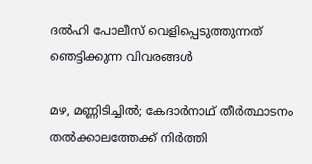ദൽഹി പോലീസ് വെളിപ്പെടുത്തുന്നത് ഞെട്ടിക്കുന്ന വിവരങ്ങൾ

മഴ, മണ്ണിടിച്ചിൽ; കേദാർനാഥ് തീർത്ഥാടനം തൽക്കാലത്തേക്ക് നിർത്തി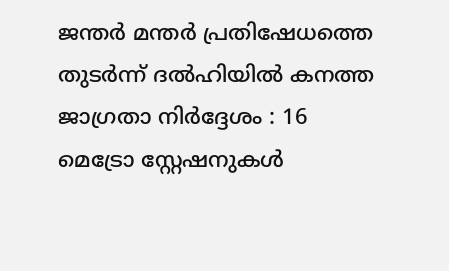ജന്തർ മന്തർ പ്രതിഷേധത്തെ തുടർന്ന് ദൽഹിയിൽ കനത്ത ജാഗ്രതാ നിർദ്ദേശം : 16 മെട്രോ സ്റ്റേഷനുകൾ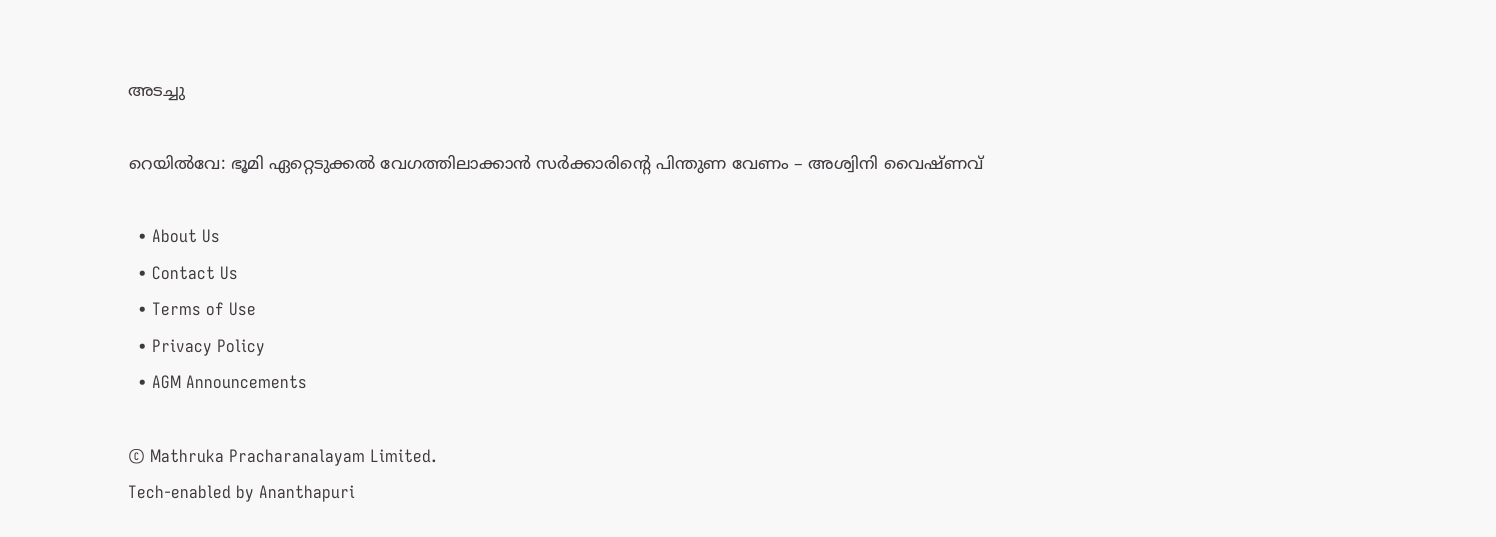അടച്ചു

റെയില്‍വേ: ഭൂമി ഏറ്റെടുക്കല്‍ വേഗത്തിലാക്കാന്‍ സര്‍ക്കാരിന്റെ പിന്തുണ വേണം – അശ്വിനി വൈഷ്ണവ്

  • About Us
  • Contact Us
  • Terms of Use
  • Privacy Policy
  • AGM Announcements

© Mathruka Pracharanalayam Limited.
Tech-enabled by Ananthapuri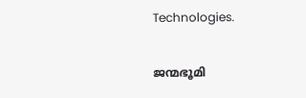Technologies.

ജന്മഭൂമി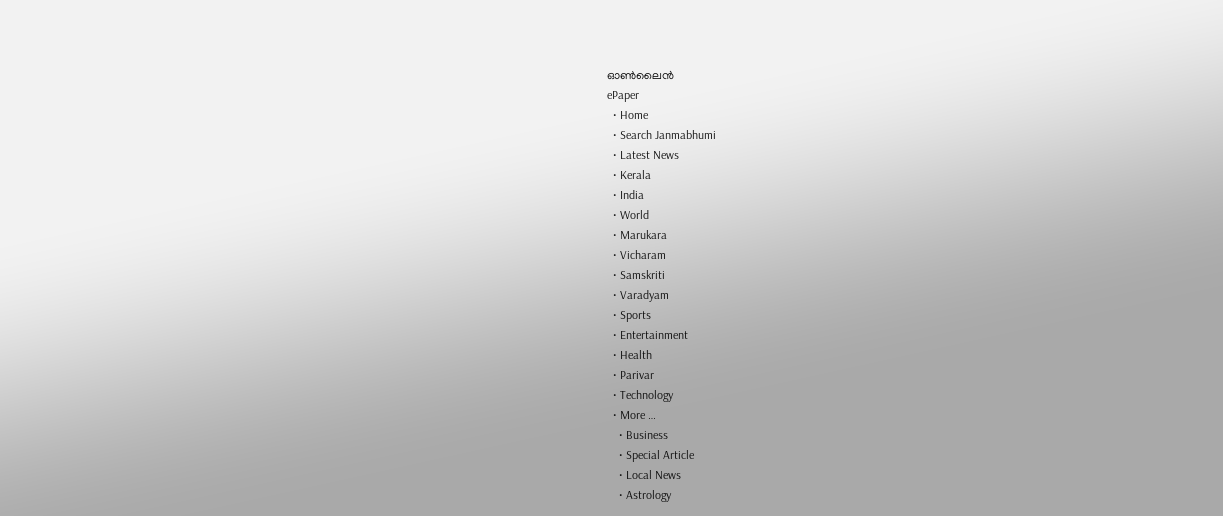ഓണ്‍ലൈന്‍
ePaper
  • Home
  • Search Janmabhumi
  • Latest News
  • Kerala
  • India
  • World
  • Marukara
  • Vicharam
  • Samskriti
  • Varadyam
  • Sports
  • Entertainment
  • Health
  • Parivar
  • Technology
  • More …
    • Business
    • Special Article
    • Local News
    • Astrology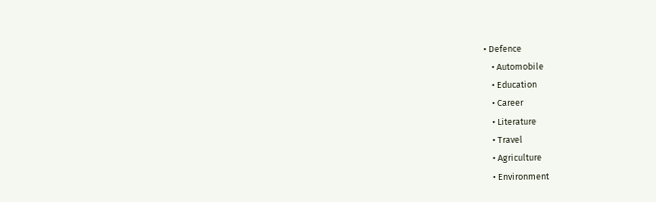• Defence
    • Automobile
    • Education
    • Career
    • Literature
    • Travel
    • Agriculture
    • Environment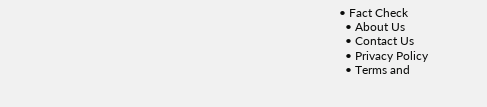• Fact Check
  • About Us
  • Contact Us
  • Privacy Policy
  • Terms and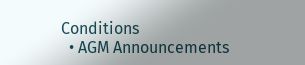Conditions
  • AGM Announcements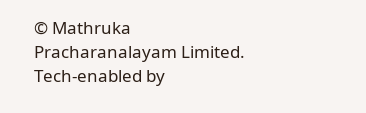© Mathruka Pracharanalayam Limited.
Tech-enabled by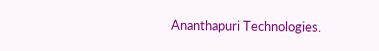Ananthapuri Technologies.